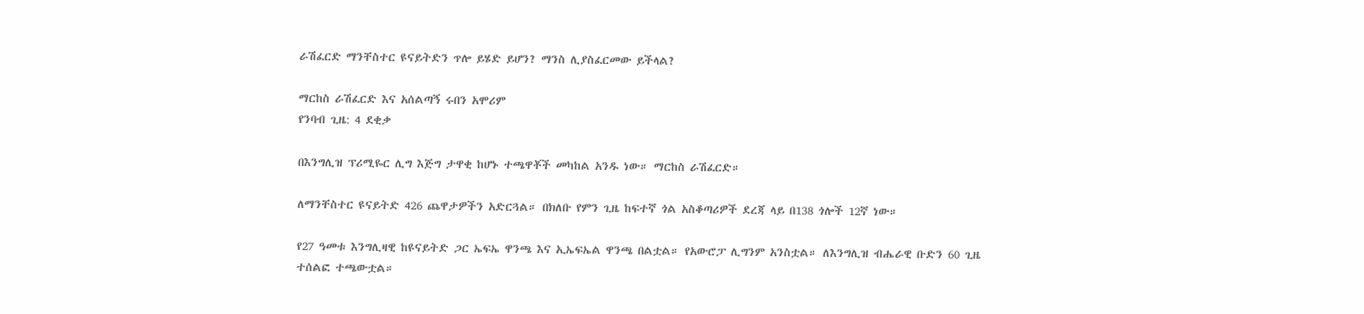ራሽፈርድ ማንቸስተር ዩናይትድን ጥሎ ይሄድ ይሆን? ማንስ ሊያስፈርመው ይችላል?

ማርከስ ራሽፈርድ እና አሰልጣኝ ሩበን አሞሪም
የንባብ ጊዜ: 4 ደቂቃ

በእንግሊዝ ፕሪሚዬር ሊግ እጅግ ታዋቂ ከሆኑ ተጫዋቾች መካከል አንዱ ነው። ማርከስ ራሽፈርድ።

ለማንቸስተር ዩናይትድ 426 ጨዋታዎችን አድርጓል። በክለቡ የምን ጊዜ ከፍተኛ ጎል አስቆጣሪዎች ደረጃ ላይ በ138 ጎሎች 12ኛ ነው።

የ27 ዓመቱ እንግሊዛዊ ከዩናይትድ ጋር ኤፍኤ ዋንጫ እና ኢኤፍኤል ዋንጫ በልቷል። የአውሮፓ ሊግንም አንስቷል። ለእንግሊዝ ብሔራዊ ቡድን 60 ጊዜ ተሰልፎ ተጫውቷል።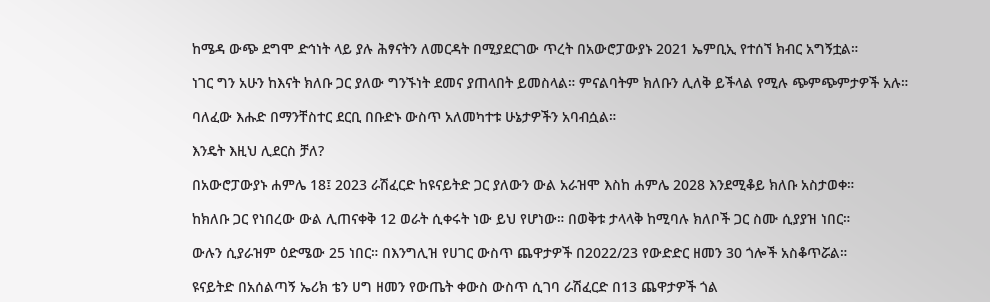ከሜዳ ውጭ ደግሞ ድኅነት ላይ ያሉ ሕፃናትን ለመርዳት በሚያደርገው ጥረት በአውሮፓውያኑ 2021 ኤምቢኢ የተሰኘ ክብር አግኝቷል።

ነገር ግን አሁን ከእናት ክለቡ ጋር ያለው ግንኙነት ደመና ያጠላበት ይመስላል። ምናልባትም ክለቡን ሊለቅ ይችላል የሚሉ ጭምጭምታዎች አሉ።

ባለፈው እሑድ በማንቸስተር ደርቢ በቡድኑ ውስጥ አለመካተቱ ሁኔታዎችን አባብሷል።

እንዴት እዚህ ሊደርስ ቻለ?

በአውሮፓውያኑ ሐምሌ 18፤ 2023 ራሽፈርድ ከዩናይትድ ጋር ያለውን ውል አራዝሞ እስከ ሐምሌ 2028 እንደሚቆይ ክለቡ አስታወቀ።

ከክለቡ ጋር የነበረው ውል ሊጠናቀቅ 12 ወራት ሲቀሩት ነው ይህ የሆነው። በወቅቱ ታላላቅ ከሚባሉ ክለቦች ጋር ስሙ ሲያያዝ ነበር።

ውሉን ሲያራዝም ዕድሜው 25 ነበር። በእንግሊዝ የሀገር ውስጥ ጨዋታዎች በ2022/23 የውድድር ዘመን 30 ጎሎች አስቆጥሯል።

ዩናይትድ በአሰልጣኝ ኤሪክ ቴን ሀግ ዘመን የውጤት ቀውስ ውስጥ ሲገባ ራሽፈርድ በ13 ጨዋታዎች ጎል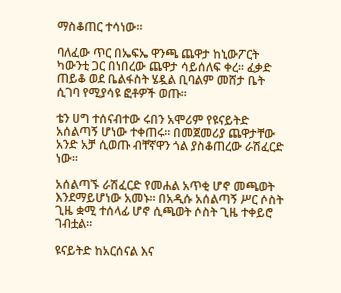ማስቆጠር ተሳነው።

ባለፈው ጥር በኤፍኤ ዋንጫ ጨዋታ ከኒውፖርት ካውንቲ ጋር በነበረው ጨዋታ ሳይሰለፍ ቀረ። ፈቃድ ጠይቆ ወደ ቤልፋስት ሄዷል ቢባልም መሸታ ቤት ሲገባ የሚያሳዩ ፎቶዎች ወጡ።

ቴን ሀግ ተሰናብተው ሩበን አሞሪም የዩናይትድ አሰልጣኝ ሆነው ተቀጠሩ። በመጀመሪያ ጨዋታቸው አንድ አቻ ሲወጡ ብቸኛዋን ጎል ያስቆጠረው ራሽፈርድ ነው።

አሰልጣኙ ራሽፈርድ የመሐል አጥቂ ሆኖ መጫወት እንደማይሆነው አመኑ። በአዲሱ አሰልጣኝ ሥር ሶስት ጊዜ ቋሚ ተሰላፊ ሆኖ ሲጫወት ሶስት ጊዜ ተቀይሮ ገብቷል።

ዩናይትድ ከአርሰናል እና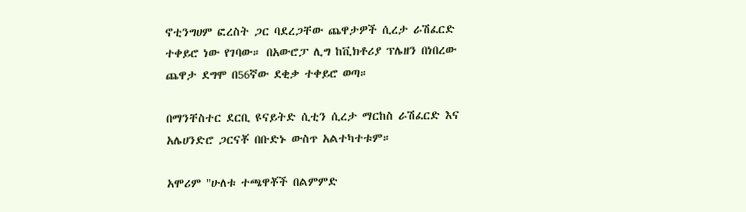ኖቲንግሀም ፎረስት ጋር ባደረጋቸው ጨዋታዎች ሲረታ ራሽፈርድ ተቀይሮ ነው የገባው። በአውሮፓ ሊግ ከቪክቶሪያ ፕሌዘን በነበረው ጨዋታ ደግሞ በ56ኛው ደቂቃ ተቀይሮ ወጣ።

በማንቸስተር ደርቢ ዩናይትድ ሲቲን ሲረታ ማርከስ ራሽፈርድ እና አሌሀንድሮ ጋርናቾ በቡድኑ ውስጥ አልተካተቱም።

አሞሪም "ሁለቱ ተጫዋቾች በልምምድ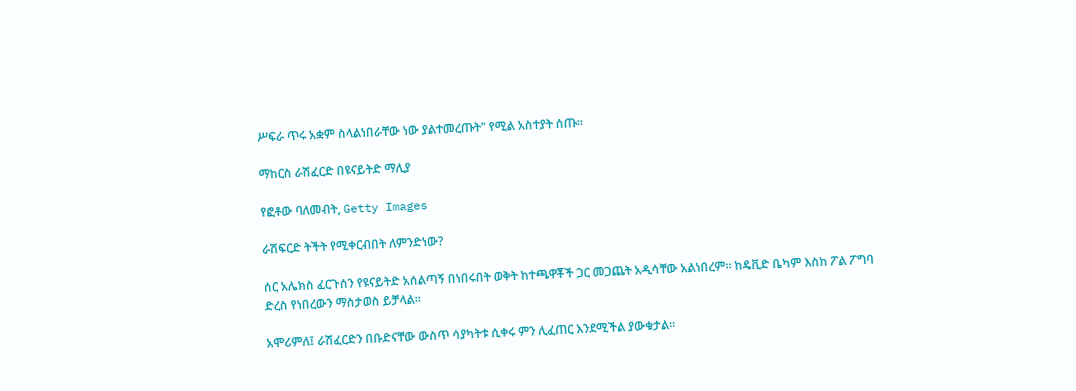ሥፍራ ጥሩ አቋም ስላልነበራቸው ነው ያልተመረጡት" የሚል አስተያት ሰጡ።

ማከርስ ራሽፈርድ በዩናይትድ ማሊያ

የፎቶው ባለመብት, Getty Images

ራሽፍርድ ትችት የሚቀርብበት ለምንድነው?

ሰር አሌክስ ፈርጉሰን የዩናይትድ አሰልጣኝ በነበሩበት ወቅት ከተጫዋቾች ጋር መጋጨት አዲሳቸው አልነበረም። ከዴቪድ ቤካም እስከ ፖል ፖግባ ድረስ የነበረውን ማስታወስ ይቻላል።

አሞሪምለ፤ ራሽፈርድን በቡድናቸው ውስጥ ሳያካትቱ ሲቀሩ ምን ሊፈጠር እንደሚችል ያውቁታል።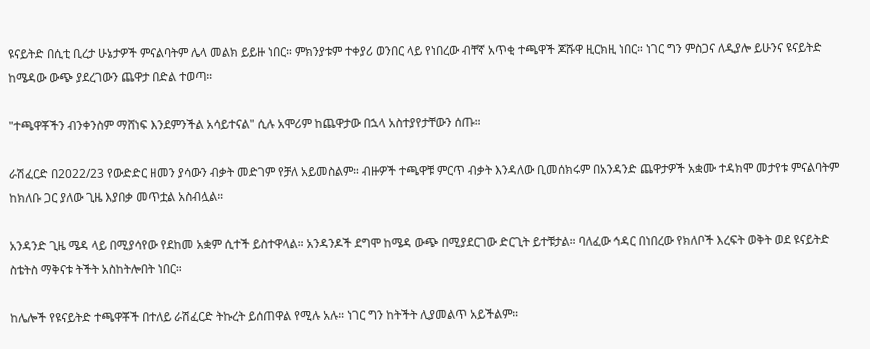ዩናይትድ በሲቲ ቢረታ ሁኔታዎች ምናልባትም ሌላ መልክ ይይዙ ነበር። ምክንያቱም ተቀያሪ ወንበር ላይ የነበረው ብቸኛ አጥቂ ተጫዋች ጆሹዋ ዚርክዚ ነበር። ነገር ግን ምስጋና ለዲያሎ ይሁንና ዩናይትድ ከሜዳው ውጭ ያደረገውን ጨዋታ በድል ተወጣ።

"ተጫዋቾችን ብንቀንስም ማሸነፍ እንደምንችል አሳይተናል" ሲሉ አሞሪም ከጨዋታው በኋላ አስተያየታቸውን ሰጡ።

ራሽፈርድ በ2022/23 የውድድር ዘመን ያሳውን ብቃት መድገም የቻለ አይመስልም። ብዙዎች ተጫዋቹ ምርጥ ብቃት እንዳለው ቢመሰክሩም በአንዳንድ ጨዋታዎች አቋሙ ተዳክሞ መታየቱ ምናልባትም ከክለቡ ጋር ያለው ጊዜ እያበቃ መጥቷል አስብሏል።

አንዳንድ ጊዜ ሜዳ ላይ በሚያሳየው የደከመ አቋም ሲተች ይስተዋላል። አንዳንዶች ደግሞ ከሜዳ ውጭ በሚያደርገው ድርጊት ይተቹታል። ባለፈው ኅዳር በነበረው የክለቦች እረፍት ወቅት ወደ ዩናይትድ ስቴትስ ማቅናቱ ትችት አስከትሎበት ነበር።

ከሌሎች የዩናይትድ ተጫዋቾች በተለይ ራሽፈርድ ትኩረት ይሰጠዋል የሚሉ አሉ። ነገር ግን ከትችት ሊያመልጥ አይችልም።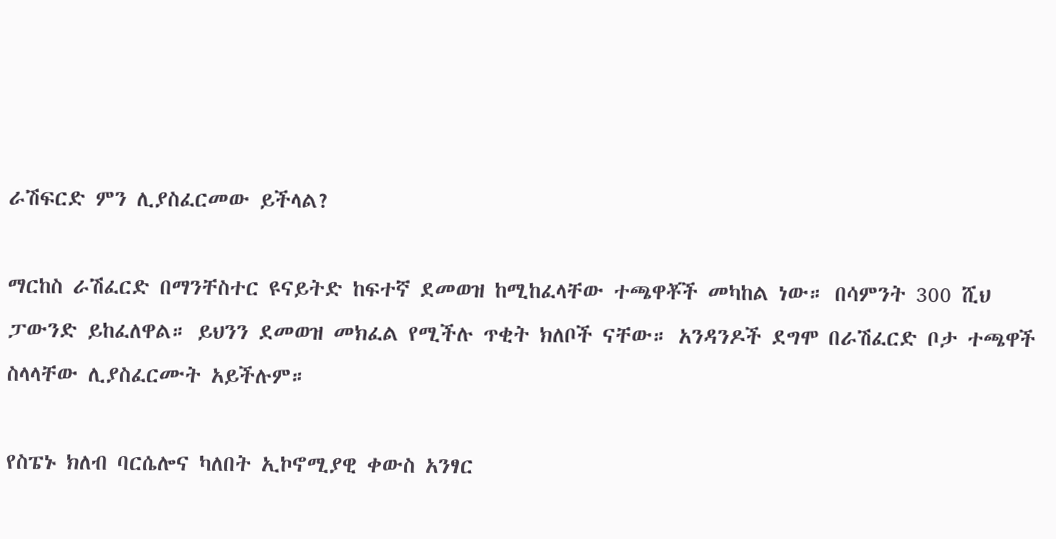ራሽፍርድ ምን ሊያስፈርመው ይችላል?

ማርከስ ራሽፈርድ በማንቸስተር ዩናይትድ ከፍተኛ ደመወዝ ከሚከፈላቸው ተጫዋቾች መካከል ነው። በሳምንት 300 ሺህ ፓውንድ ይከፈለዋል። ይህንን ደመወዝ መክፈል የሚችሉ ጥቂት ክለቦች ናቸው። አንዳንዶች ደግሞ በራሽፈርድ ቦታ ተጫዋች ስላላቸው ሊያስፈርሙት አይችሉም።

የስፔኑ ክለብ ባርሴሎና ካለበት ኢኮኖሚያዊ ቀውስ አንፃር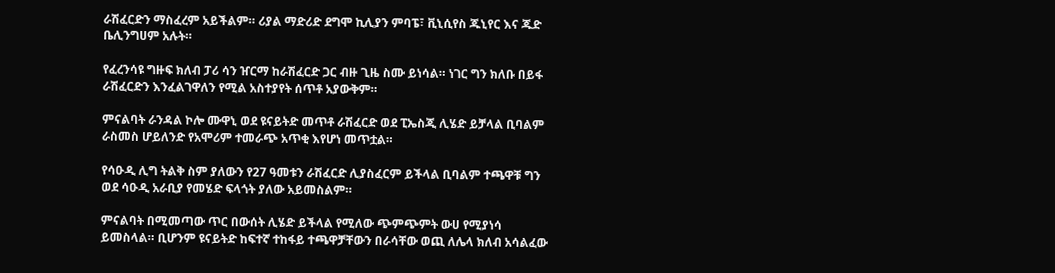ራሽፈርድን ማስፈረም አይችልም። ሪያል ማድሪድ ደግሞ ኪሊያን ምባፔ፣ ቪኒሲየስ ጁኒየር እና ጁድ ቤሊንግሀም አሉት።

የፈረንሳዩ ግዙፍ ክለብ ፓሪ ሳን ዠርማ ከራሽፈርድ ጋር ብዙ ጊዜ ስሙ ይነሳል። ነገር ግን ክለቡ በይፋ ራሽፈርድን እንፈልገዋለን የሚል አስተያየት ሰጥቶ አያውቅም።

ምናልባት ራንዳል ኮሎ ሙዋኒ ወደ ዩናይትድ መጥቶ ራሽፈርድ ወደ ፒኤስጂ ሊሄድ ይቻላል ቢባልም ራስመስ ሆይለንድ የአሞሪም ተመራጭ አጥቂ እየሆነ መጥቷል።

የሳዑዲ ሊግ ትልቅ ስም ያለውን የ27 ዓመቱን ራሽፈርድ ሊያስፈርም ይችላል ቢባልም ተጫዋቹ ግን ወደ ሳዑዲ አራቢያ የመሄድ ፍላጎት ያለው አይመስልም።

ምናልባት በሚመጣው ጥር በውሰት ሊሄድ ይችላል የሚለው ጭምጭምት ውሀ የሚያነሳ ይመስላል። ቢሆንም ዩናይትድ ከፍተኛ ተከፋይ ተጫዋቻቸውን በራሳቸው ወጪ ለሌላ ክለብ አሳልፈው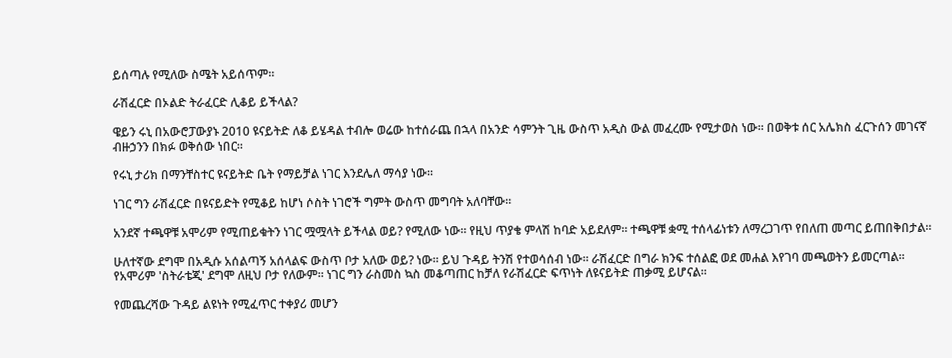ይሰጣሉ የሚለው ስሜት አይሰጥም።

ራሽፈርድ በኦልድ ትራፈርድ ሊቆይ ይችላል?

ዌይን ሩኒ በአውሮፓውያኑ 2010 ዩናይትድ ለቆ ይሄዳል ተብሎ ወሬው ከተሰራጨ በኋላ በአንድ ሳምንት ጊዜ ውስጥ አዲስ ውል መፈረሙ የሚታወስ ነው። በወቅቱ ሰር አሌክስ ፈርጉሰን መገናኛ ብዙኃንን በክፉ ወቅሰው ነበር።

የሩኒ ታሪክ በማንቸስተር ዩናይትድ ቤት የማይቻል ነገር እንደሌለ ማሳያ ነው።

ነገር ግን ራሽፈርድ በዩናይድት የሚቆይ ከሆነ ሶስት ነገሮች ግምት ውስጥ መግባት አለባቸው።

አንደኛ ተጫዋቹ አሞሪም የሚጠይቁትን ነገር ሟሟላት ይችላል ወይ? የሚለው ነው። የዚህ ጥያቄ ምላሽ ከባድ አይደለም። ተጫዋቹ ቋሚ ተሰላፊነቱን ለማረጋገጥ የበለጠ መጣር ይጠበቅበታል።

ሁለተኛው ደግሞ በአዲሱ አሰልጣኝ አሰላልፍ ውስጥ ቦታ አለው ወይ? ነው። ይህ ጉዳይ ትንሽ የተወሳሰብ ነው። ራሽፈርድ በግራ ክንፍ ተሰልፎ ወደ መሐል እየገባ መጫወትን ይመርጣል። የአሞሪም 'ስትራቴጂ' ደግሞ ለዚህ ቦታ የለውም። ነገር ግን ራስመስ ኳስ መቆጣጠር ከቻለ የራሽፈርድ ፍጥነት ለዩናይትድ ጠቃሚ ይሆናል።

የመጨረሻው ጉዳይ ልዩነት የሚፈጥር ተቀያሪ መሆን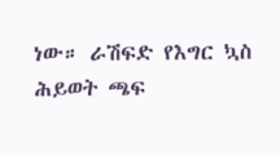ነው። ራሽፍድ የእግር ኳስ ሕይወት ጫፍ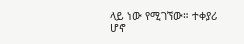ላይ ነው የሚገኘው። ተቀያሪ ሆኖ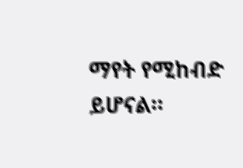ማየት የሚከብድ ይሆናል።